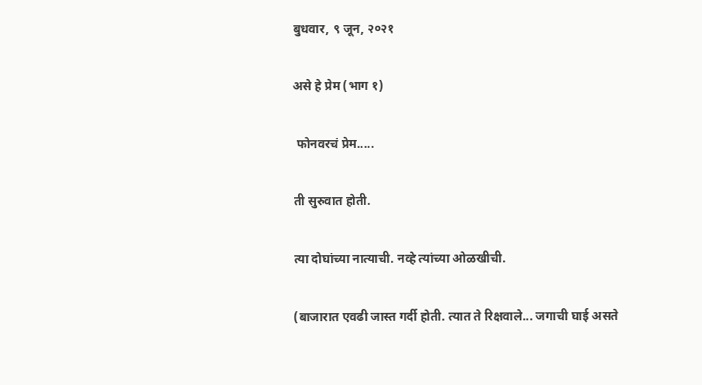बुधवार, ९ जून, २०२१

असे हे प्रेम (भाग १)

 फोनवरचं प्रेम.....

ती सुरुवात होती.

त्या दोघांच्या नात्याची. नव्हे त्यांच्या ओळखीची.

(बाजारात एवढी जास्त गर्दी होती. त्यात ते रिक्षवाले... जगाची घाई असते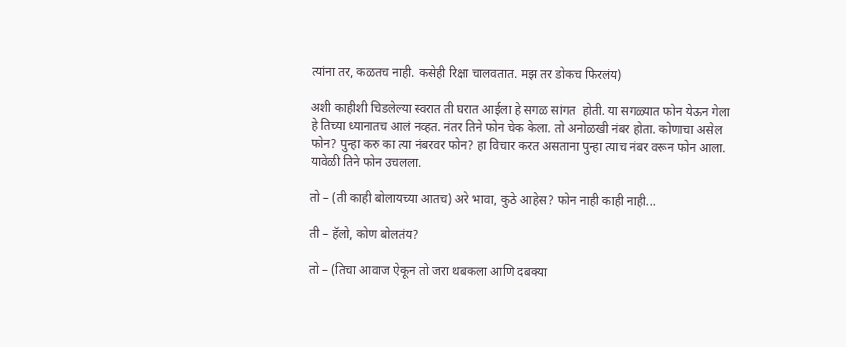त्यांना तर, कळतच नाही. कसेही रिक्षा चालवतात. मझ तर डोकच फिरलंय)

अशी काहीशी चिडलेल्या स्वरात ती घरात आईला हे सगळ सांगत  होती. या सगळ्यात फोन येऊन गेला हे तिच्या ध्यानातच आलं नव्हत. नंतर तिने फोन चेक केला. तो अनोळखी नंबर होता. कोणाचा असेल फोन? पुन्हा करु का त्या नंबरवर फोन? हा विचार करत असताना पुन्हा त्याच नंबर वरून फोन आला. यावेळी तिने फोन उचलला.

तो – (ती काही बोलायच्या आतच) अरे भावा, कुठे आहेस? फोन नाही काही नाही...

ती – हॅलो, कोण बोलतंय?

तो – (तिचा आवाज ऐकून तो जरा थबकला आणि दबक्या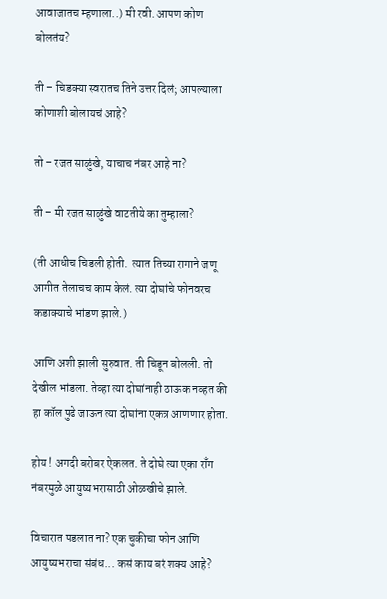आवाजातच म्हणाला..) मी रवी. आपण कोण बोलतंय?

ती – चिडक्या स्वरातच तिने उत्तर दिलं; आपल्याला कोणाशी बोलायचं आहे?

तो – रजत साळुंखे, याचाच नंबर आहे ना?

ती – मी रजत साळुंखे वाटतीये का तुम्हाला?

(ती आधीच चिडली होती.  त्यात तिच्या रागाने जणू आगीत तेलाचच काम केलं. त्या दोघांचे फोनवरच कडाक्याचे भांडण झाले.)

आणि अशी झाली सुरुवात. ती चिडून बोलली. तो देखील भांडला. तेव्हा त्या दोघांनाही ठाऊक नव्हत की हा कॉल पुढे जाऊन त्या दोघांना एकत्र आणणार होता.

होय ! अगदी बरोबर ऐकलत. ते दोघे त्या एका राँग नंबरमुळे आयुष्यभरासाठी ओळखीचे झाले.

विचारात पडलात ना? एक चुकीचा फोन आणि आयुष्यभराचा संबंध... कसं काय बरं शक्य आहे?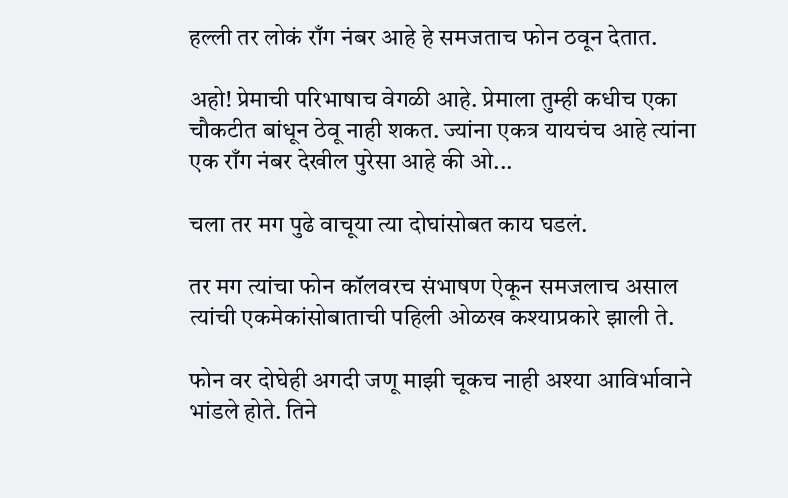हल्ली तर लोकं राँग नंबर आहे हे समजताच फोन ठवून देतात.

अहो! प्रेमाची परिभाषाच वेगळी आहे. प्रेमाला तुम्ही कधीच एका चौकटीत बांधून ठेवू नाही शकत. ज्यांना एकत्र यायचंच आहे त्यांना एक राँग नंबर देखील पुरेसा आहे की ओ...

चला तर मग पुढे वाचूया त्या दोघांसोबत काय घडलं.

तर मग त्यांचा फोन कॉलवरच संभाषण ऐकून समजलाच असाल त्यांची एकमेकांसोबाताची पहिली ओळख कश्याप्रकारे झाली ते.

फोन वर दोघेही अगदी जणू माझी चूकच नाही अश्या आविर्भावाने भांडले होते. तिने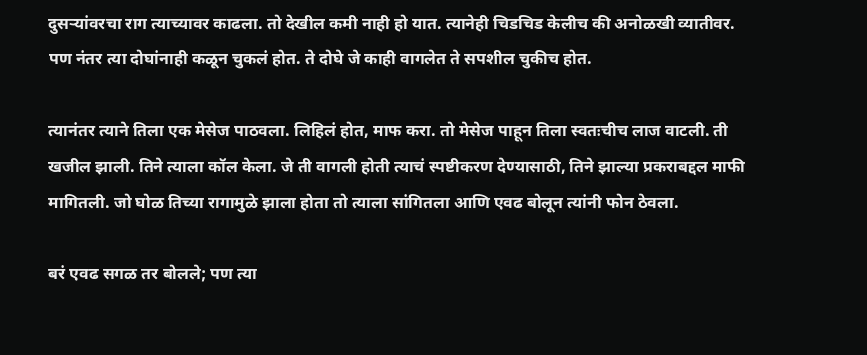दुसऱ्यांवरचा राग त्याच्यावर काढला. तो देखील कमी नाही हो यात. त्यानेही चिडचिड केलीच की अनोळखी व्यातीवर. पण नंतर त्या दोघांनाही कळून चुकलं होत. ते दोघे जे काही वागलेत ते सपशील चुकीच होत.

त्यानंतर त्याने तिला एक मेसेज पाठवला. लिहिलं होत, माफ करा. तो मेसेज पाहून तिला स्वतःचीच लाज वाटली. ती खजील झाली. तिने त्याला कॉल केला. जे ती वागली होती त्याचं स्पष्टीकरण देण्यासाठी, तिने झाल्या प्रकराबद्दल माफी मागितली. जो घोळ तिच्या रागामुळे झाला होता तो त्याला सांगितला आणि एवढ बोलून त्यांनी फोन ठेवला.

बरं एवढ सगळ तर बोलले; पण त्या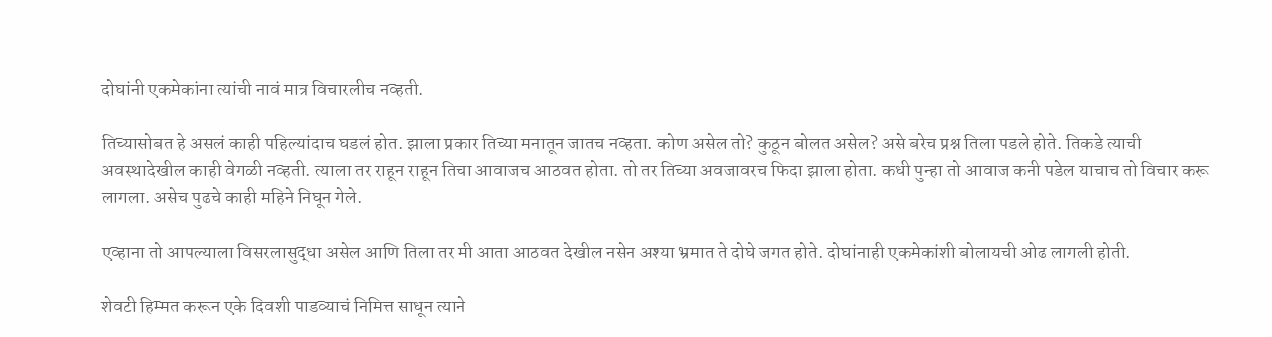दोघांनी एकमेकांना त्यांची नावं मात्र विचारलीच नव्हती.

तिच्यासोबत हे असलं काही पहिल्यांदाच घडलं होत. झाला प्रकार तिच्या मनातून जातच नव्हता. कोण असेल तो? कुठून बोलत असेल? असे बरेच प्रश्न तिला पडले होते. तिकडे त्याची अवस्थादेखील काही वेगळी नव्हती. त्याला तर राहून राहून तिचा आवाजच आठवत होता. तो तर तिच्या अवजावरच फिदा झाला होता. कधी पुन्हा तो आवाज कनी पडेल याचाच तो विचार करू लागला. असेच पुढचे काही महिने निघून गेले.

एव्हाना तो आपल्याला विसरलासुद्धा असेल आणि तिला तर मी आता आठवत देखील नसेन अश्या भ्रमात ते दोघे जगत होते. दोघांनाही एकमेकांशी बोलायची ओढ लागली होती.

शेवटी हिम्मत करून एके दिवशी पाडव्याचं निमित्त साधून त्याने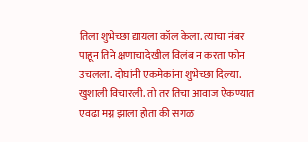तिला शुभेच्छा द्यायला कॉल केला. त्याचा नंबर पाहून तिने क्षणाचादेखील विलंब न करता फोन उचलला. दोघांनी एकमेकांना शुभेच्छा दिल्या. खुशाली विचारली. तो तर तिचा आवाज ऐकण्यात एवढा मग्न झाला होता की सगळ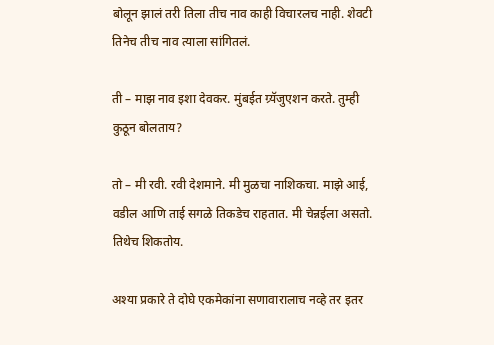बोलून झालं तरी तिला तीच नाव काही विचारलच नाही. शेवटी तिनेच तीच नाव त्याला सांगितलं.

ती – माझ नाव इशा देवकर. मुंबईत ग्र्यॅजुएशन करते. तुम्ही कुठून बोलताय?

तो – मी रवी. रवी देशमाने. मी मुळचा नाशिकचा. माझे आई, वडील आणि ताई सगळे तिकडेच राहतात. मी चेन्नईला असतो. तिथेच शिकतोय.

अश्या प्रकारे ते दोघे एकमेकांना सणावारालाच नव्हे तर इतर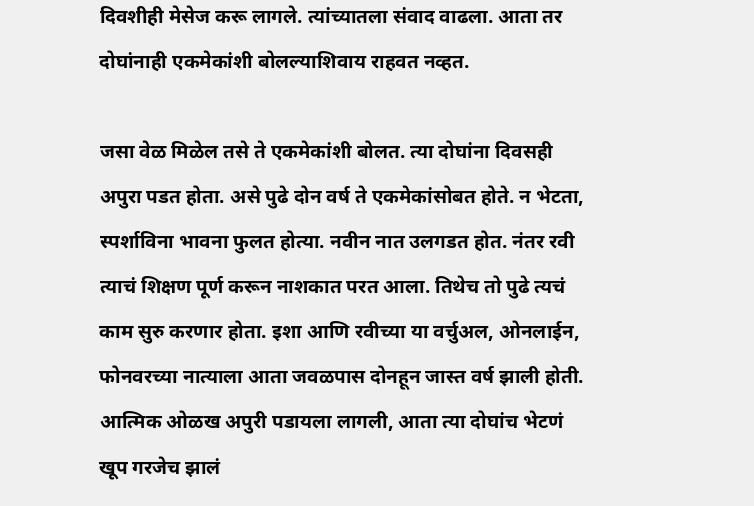दिवशीही मेसेज करू लागले. त्यांच्यातला संवाद वाढला. आता तर दोघांनाही एकमेकांशी बोलल्याशिवाय राहवत नव्हत.

जसा वेळ मिळेल तसे ते एकमेकांशी बोलत. त्या दोघांना दिवसही अपुरा पडत होता. असे पुढे दोन वर्ष ते एकमेकांसोबत होते. न भेटता, स्पर्शाविना भावना फुलत होत्या. नवीन नात उलगडत होत. नंतर रवी त्याचं शिक्षण पूर्ण करून नाशकात परत आला. तिथेच तो पुढे त्यचं काम सुरु करणार होता. इशा आणि रवीच्या या वर्चुअल, ओनलाईन, फोनवरच्या नात्याला आता जवळपास दोनहून जास्त वर्ष झाली होती. आत्मिक ओळख अपुरी पडायला लागली, आता त्या दोघांच भेटणं खूप गरजेच झालं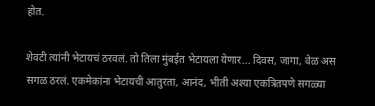होत.

शेवटी त्यांनी भेटायचं ठरवलं. तो तिला मुंबईत भेटायला येणार... दिवस, जागा, वेळ अस सगळ ठरलं. एकमेकांना भेटायची आतुरता, आनंद, भीती अश्या एकत्रितपणे सगळ्या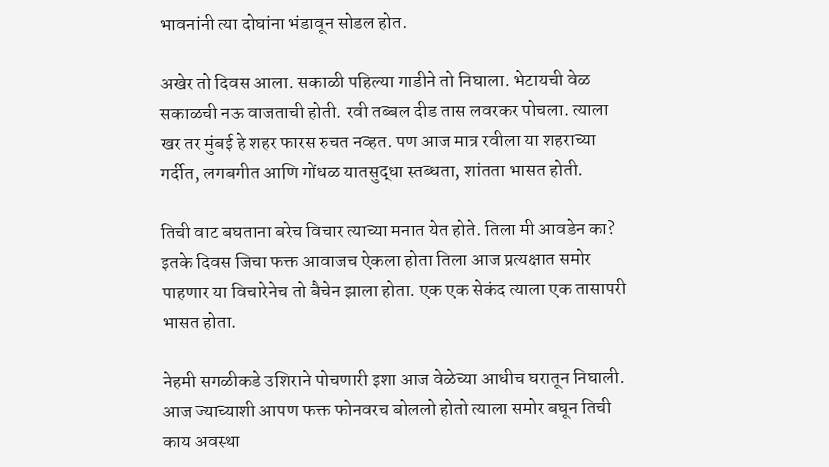भावनांनी त्या दोघांना भंडावून सोडल होत.

अखेर तो दिवस आला. सकाळी पहिल्या गाडीने तो निघाला. भेटायची वेळ सकाळची नऊ वाजताची होती. रवी तब्बल दीड तास लवरकर पोचला. त्याला खर तर मुंबई हे शहर फारस रुचत नव्हत. पण आज मात्र रवीला या शहराच्या गर्दीत, लगबगीत आणि गोंधळ यातसुद्धा स्तब्धता, शांतता भासत होती.

तिची वाट बघताना बरेच विचार त्याच्या मनात येत होते. तिला मी आवडेन का? इतके दिवस जिचा फक्त आवाजच ऐकला होता तिला आज प्रत्यक्षात समोर पाहणार या विचारेनेच तो बैचेन झाला होता. एक एक सेकंद त्याला एक तासापरी भासत होता.

नेहमी सगळीकडे उशिराने पोचणारी इशा आज वेळेच्या आधीच घरातून निघाली. आज ज्याच्याशी आपण फक्त फोनवरच बोललो होतो त्याला समोर बघून तिची काय अवस्था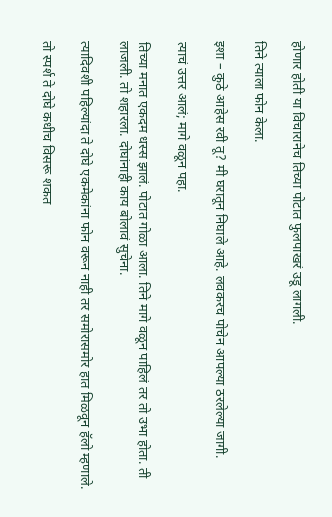होणार होती या विचारानेच तिच्या पोटात फुलपाखरं उडू लागली.

तिने त्याला फोन केला.

इशा – कुठे आहेस रवी तू? मी घरातून निघाले आहे. लवकरच पोचेन आपल्या ठरलेल्या जागी.

त्याचं उत्तर आलं; मागे वळून पहा.

तिच्या मनात एकदम धस्स झालं. पोटात गोळा आला. तिने मागे वळून पाहिलं तर तो उभा होता. ती लाजली. तो शहारला. दोघांनाही काय बोलावं सुचेना.

त्यादिवशी पहिल्यांदा ते दोघे एकमेकांना फोन वरून नाही तर समोरासमोर हात मिळवून हॅलो म्हणाले.

तो स्पर्श ते दोघे कधीच विसरू शकत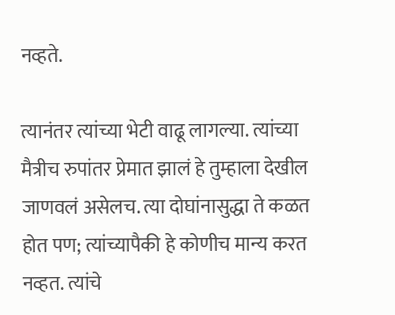नव्हते.

त्यानंतर त्यांच्या भेटी वाढू लागल्या. त्यांच्या मैत्रीच रुपांतर प्रेमात झालं हे तुम्हाला देखील जाणवलं असेलच. त्या दोघांनासुद्धा ते कळत होत पण; त्यांच्यापैकी हे कोणीच मान्य करत नव्हत. त्यांचे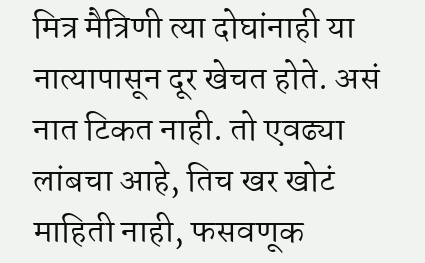मित्र मैत्रिणी त्या दोघांनाही या नात्यापासून दूर खेचत होते. असं नात टिकत नाही. तो एवढ्या लांबचा आहे, तिच खर खोटं माहिती नाही, फसवणूक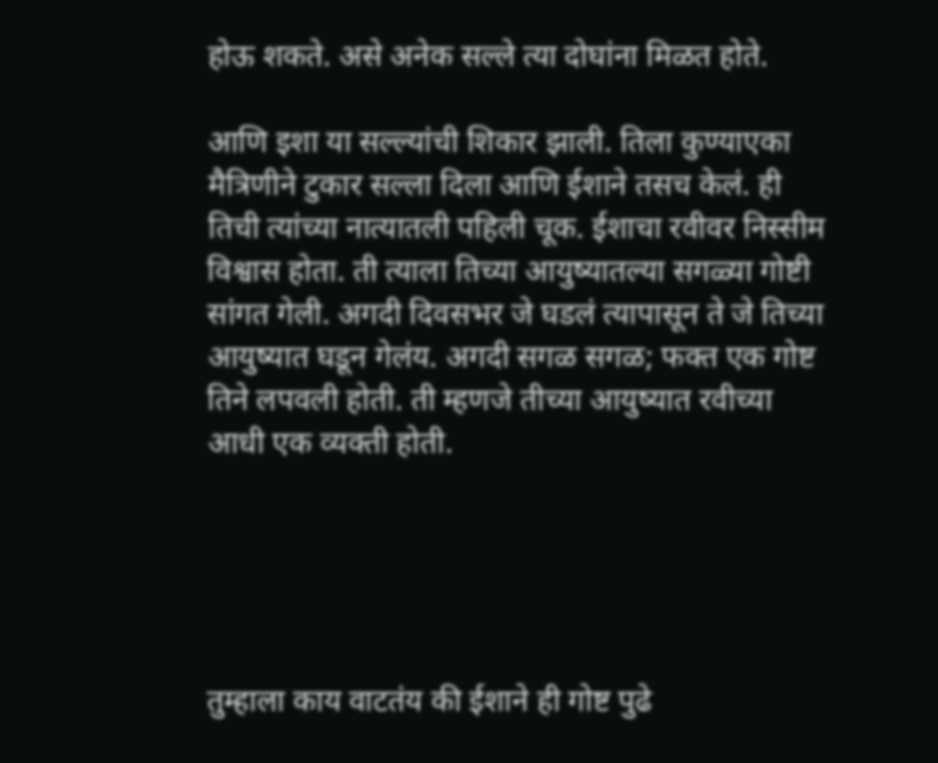होऊ शकते. असे अनेक सल्ले त्या दोघांना मिळत होते.

आणि इशा या सल्ल्यांची शिकार झाली. तिला कुण्याएका मैत्रिणीने टुकार सल्ला दिला आणि ईशाने तसच केलं. ही तिची त्यांच्या नात्यातली पहिली चूक. ईशाचा रवीवर निस्सीम विश्वास होता. ती त्याला तिच्या आयुष्यातल्या सगळ्या गोष्टी सांगत गेली. अगदी दिवसभर जे घडलं त्यापासून ते जे तिच्या आयुष्यात घडून गेलंय. अगदी सगळ सगळ; फक्त एक गोष्ट तिने लपवली होती. ती म्हणजे तीच्या आयुष्यात रवीच्या आधी एक व्यक्ती होती.





तुम्हाला काय वाटतंय की ईशाने ही गोष्ट पुढे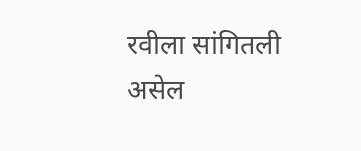रवीला सांगितली असेल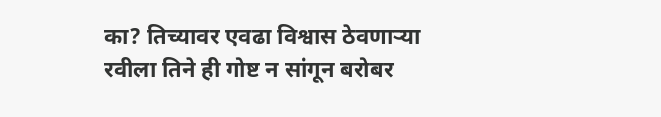का? तिच्यावर एवढा विश्वास ठेवणाऱ्या रवीला तिने ही गोष्ट न सांगून बरोबर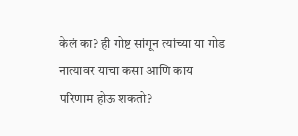केलं का? ही गोष्ट सांगून त्यांच्या या गोड नात्यावर याचा कसा आणि काय परिणाम होऊ शकतो?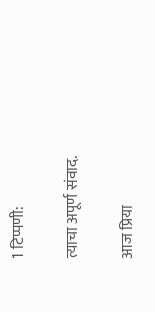1 टिप्पणी:

त्याचा अपूर्ण संवाद.

आज प्रिया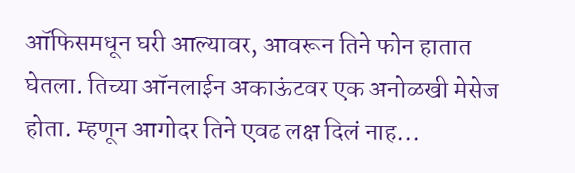ऑफिसमधून घरी आल्यावर, आवरून तिने फोन हातात घेतला. तिच्या ऑनलाईन अकाऊंटवर एक अनोळखी मेसेज होता. म्हणून आगोदर तिने एवढ लक्ष दिलं नाह...